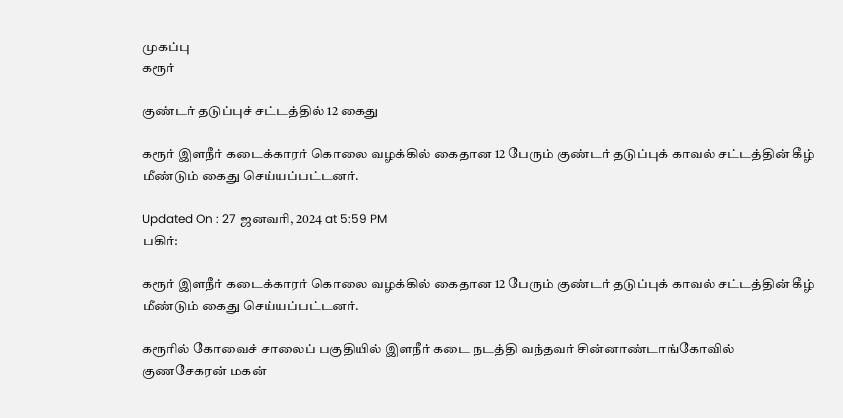முகப்பு
கரூர்

குண்டர் தடுப்புச் சட்டத்தில் 12 கைது

கரூர் இளநீர் கடைக்காரர் கொலை வழக்கில் கைதான 12 பேரும் குண்டர் தடுப்புக் காவல் சட்டத்தின் கீழ் மீண்டும் கைது செய்யப்பட்டனர்.

Updated On : 27 ஜனவரி, 2024 at 5:59 PM
பகிர்:

கரூர் இளநீர் கடைக்காரர் கொலை வழக்கில் கைதான 12 பேரும் குண்டர் தடுப்புக் காவல் சட்டத்தின் கீழ் மீண்டும் கைது செய்யப்பட்டனர்.

கரூரில் கோவைச் சாலைப் பகுதியில் இளநீர் கடை நடத்தி வந்தவர் சின்னாண்டாங்கோவில் குணசேகரன் மகன்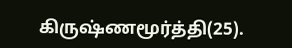கிருஷ்ணமூர்த்தி(25).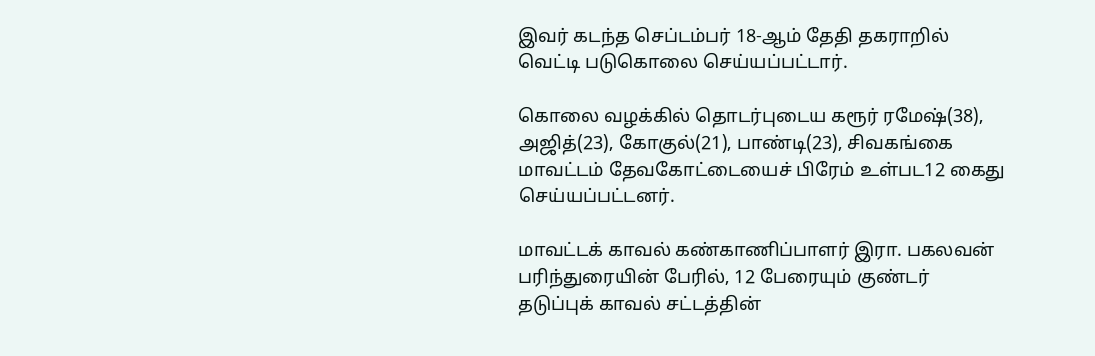இவர் கடந்த செப்டம்பர் 18-ஆம் தேதி தகராறில் வெட்டி படுகொலை செய்யப்பட்டார்.

கொலை வழக்கில் தொடர்புடைய கரூர் ரமேஷ்(38), அஜித்(23), கோகுல்(21), பாண்டி(23), சிவகங்கை மாவட்டம் தேவகோட்டையைச் பிரேம் உள்பட12 கைது செய்யப்பட்டனர்.

மாவட்டக் காவல் கண்காணிப்பாளர் இரா. பகலவன் பரிந்துரையின் பேரில், 12 பேரையும் குண்டர் தடுப்புக் காவல் சட்டத்தின்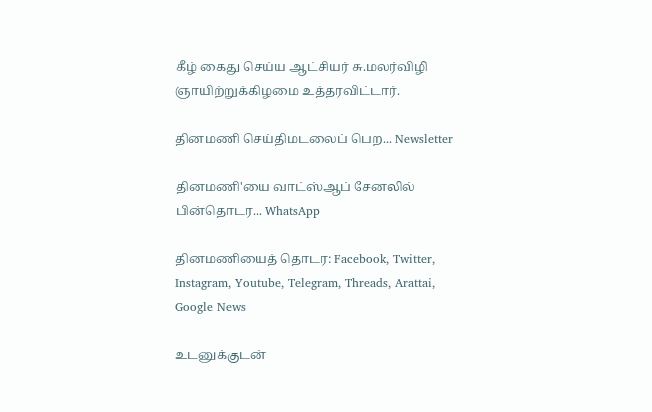கீழ் கைது செய்ய ஆட்சியர் சு.மலர்விழி ஞாயிற்றுக்கிழமை உத்தரவிட்டார்.

தினமணி செய்திமடலைப் பெற... Newsletter

தினமணி'யை வாட்ஸ்ஆப் சேனலில் பின்தொடர... WhatsApp

தினமணியைத் தொடர: Facebook, Twitter, Instagram, Youtube, Telegram, Threads, Arattai, Google News

உடனுக்குடன்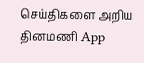செய்திகளை அறிய தினமணி App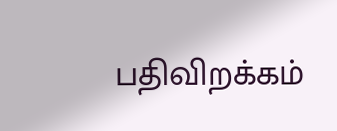பதிவிறக்கம்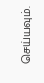செய்யவும்.